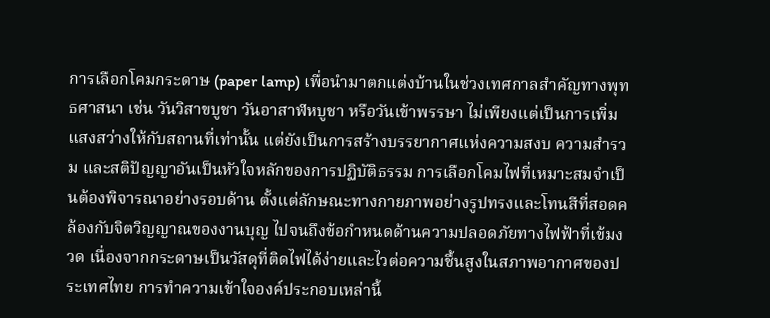การเลือกโคมกระดาษ (paper lamp) เพื่อนำมาตกแต่งบ้านในช่วงเทศกาลสำคัญทางพุทธศาสนา เช่น วันวิสาขบูชา วันอาสาฬหบูชา หรือวันเข้าพรรษา ไม่เพียงแต่เป็นการเพิ่มแสงสว่างให้กับสถานที่เท่านั้น แต่ยังเป็นการสร้างบรรยากาศแห่งความสงบ ความสำรวม และสติปัญญาอันเป็นหัวใจหลักของการปฏิบัติธรรม การเลือกโคมไฟที่เหมาะสมจำเป็นต้องพิจารณาอย่างรอบด้าน ตั้งแต่ลักษณะทางกายภาพอย่างรูปทรงและโทนสีที่สอดคล้องกับจิตวิญญาณของงานบุญ ไปจนถึงข้อกำหนดด้านความปลอดภัยทางไฟฟ้าที่เข้มงวด เนื่องจากกระดาษเป็นวัสดุที่ติดไฟได้ง่ายและไวต่อความชื้นสูงในสภาพอากาศของประเทศไทย การทำความเข้าใจองค์ประกอบเหล่านี้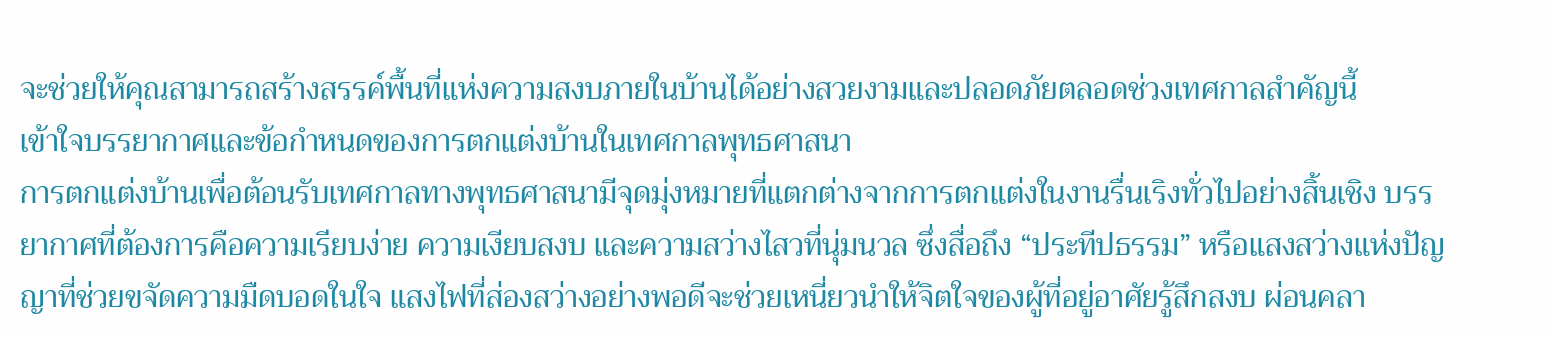จะช่วยให้คุณสามารถสร้างสรรค์พื้นที่แห่งความสงบภายในบ้านได้อย่างสวยงามและปลอดภัยตลอดช่วงเทศกาลสำคัญนี้
เข้าใจบรรยากาศและข้อกำหนดของการตกแต่งบ้านในเทศกาลพุทธศาสนา
การตกแต่งบ้านเพื่อต้อนรับเทศกาลทางพุทธศาสนามีจุดมุ่งหมายที่แตกต่างจากการตกแต่งในงานรื่นเริงทั่วไปอย่างสิ้นเชิง บรรยากาศที่ต้องการคือความเรียบง่าย ความเงียบสงบ และความสว่างไสวที่นุ่มนวล ซึ่งสื่อถึง “ประทีปธรรม” หรือแสงสว่างแห่งปัญญาที่ช่วยขจัดความมืดบอดในใจ แสงไฟที่ส่องสว่างอย่างพอดีจะช่วยเหนี่ยวนำให้จิตใจของผู้ที่อยู่อาศัยรู้สึกสงบ ผ่อนคลา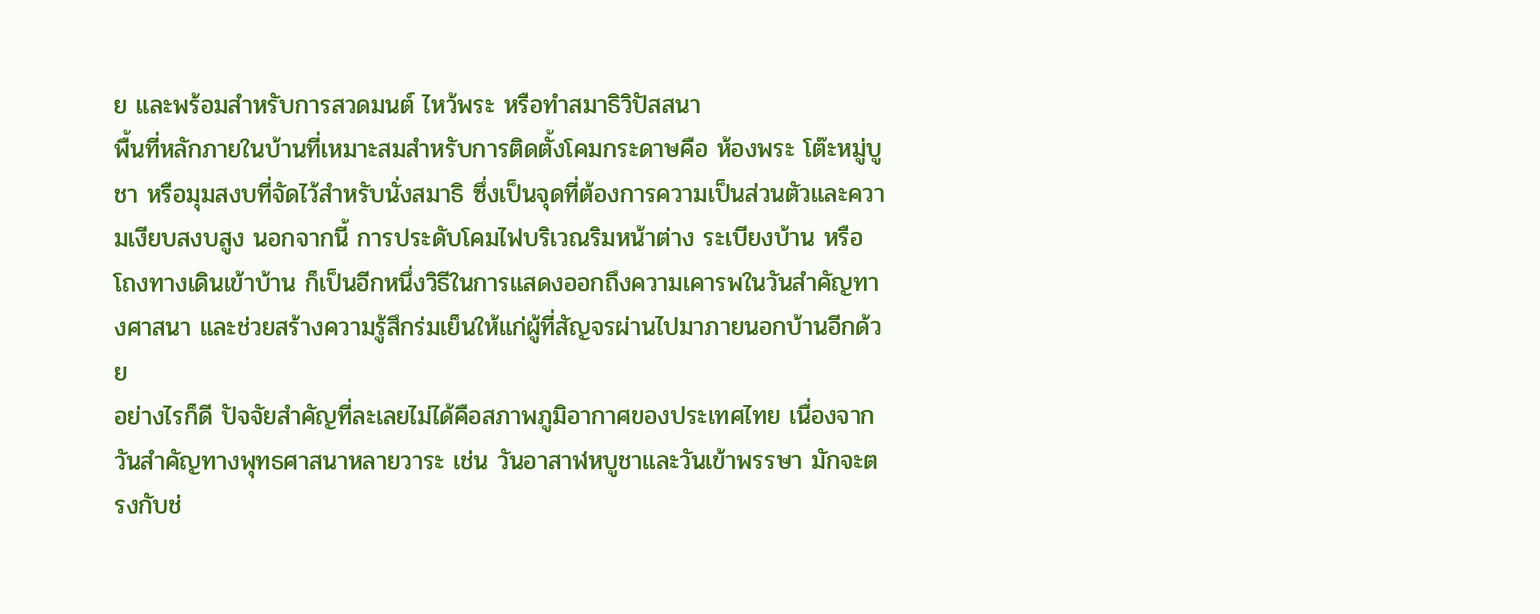ย และพร้อมสำหรับการสวดมนต์ ไหว้พระ หรือทำสมาธิวิปัสสนา
พื้นที่หลักภายในบ้านที่เหมาะสมสำหรับการติดตั้งโคมกระดาษคือ ห้องพระ โต๊ะหมู่บูชา หรือมุมสงบที่จัดไว้สำหรับนั่งสมาธิ ซึ่งเป็นจุดที่ต้องการความเป็นส่วนตัวและความเงียบสงบสูง นอกจากนี้ การประดับโคมไฟบริเวณริมหน้าต่าง ระเบียงบ้าน หรือโถงทางเดินเข้าบ้าน ก็เป็นอีกหนึ่งวิธีในการแสดงออกถึงความเคารพในวันสำคัญทางศาสนา และช่วยสร้างความรู้สึกร่มเย็นให้แก่ผู้ที่สัญจรผ่านไปมาภายนอกบ้านอีกด้วย
อย่างไรก็ดี ปัจจัยสำคัญที่ละเลยไม่ได้คือสภาพภูมิอากาศของประเทศไทย เนื่องจากวันสำคัญทางพุทธศาสนาหลายวาระ เช่น วันอาสาฬหบูชาและวันเข้าพรรษา มักจะตรงกับช่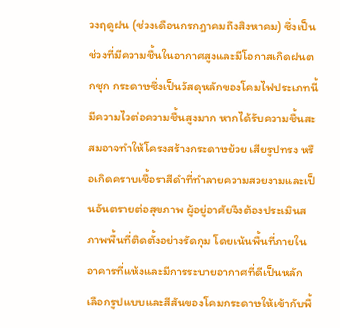วงฤดูฝน (ช่วงเดือนกรกฎาคมถึงสิงหาคม) ซึ่งเป็นช่วงที่มีความชื้นในอากาศสูงและมีโอกาสเกิดฝนตกชุก กระดาษซึ่งเป็นวัสดุหลักของโคมไฟประเภทนี้มีความไวต่อความชื้นสูงมาก หากได้รับความชื้นสะสมอาจทำให้โครงสร้างกระดาษย้วย เสียรูปทรง หรือเกิดคราบเชื้อราสีดำที่ทำลายความสวยงามและเป็นอันตรายต่อสุขภาพ ผู้อยู่อาศัยจึงต้องประเมินสภาพพื้นที่ติดตั้งอย่างรัดกุม โดยเน้นพื้นที่ภายในอาคารที่แห้งและมีการระบายอากาศที่ดีเป็นหลัก
เลือกรูปแบบและสีสันของโคมกระดาษให้เข้ากับพื้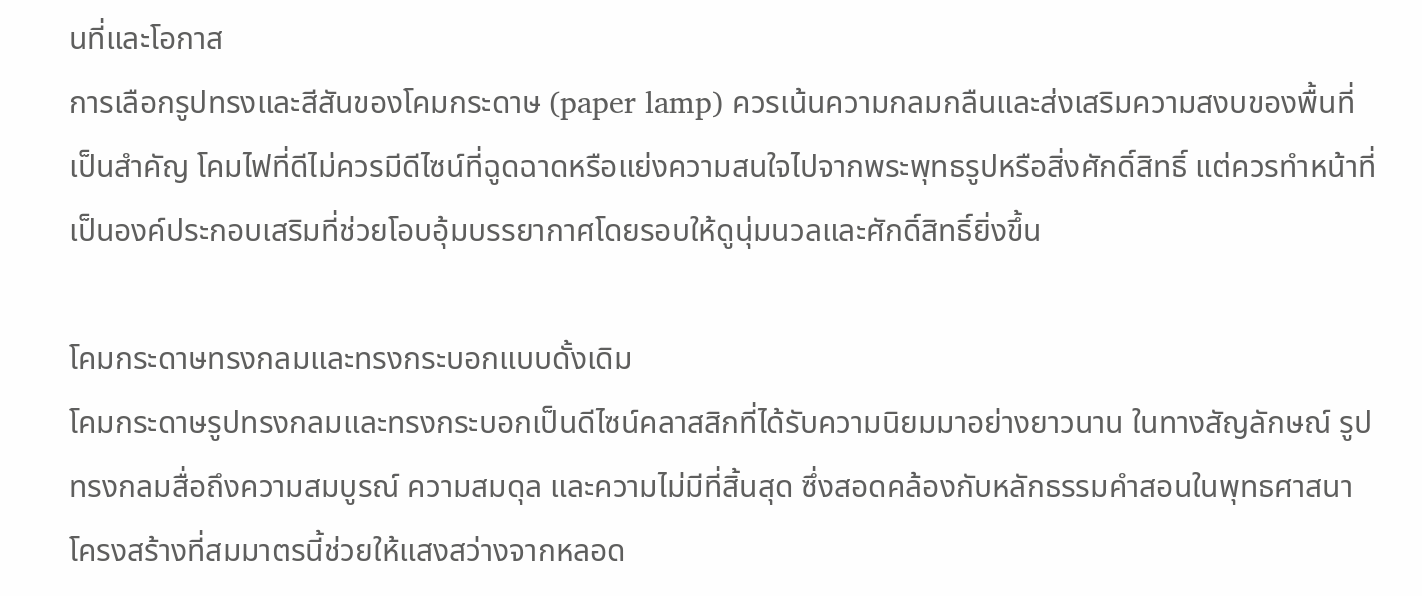นที่และโอกาส
การเลือกรูปทรงและสีสันของโคมกระดาษ (paper lamp) ควรเน้นความกลมกลืนและส่งเสริมความสงบของพื้นที่เป็นสำคัญ โคมไฟที่ดีไม่ควรมีดีไซน์ที่ฉูดฉาดหรือแย่งความสนใจไปจากพระพุทธรูปหรือสิ่งศักดิ์สิทธิ์ แต่ควรทำหน้าที่เป็นองค์ประกอบเสริมที่ช่วยโอบอุ้มบรรยากาศโดยรอบให้ดูนุ่มนวลและศักดิ์สิทธิ์ยิ่งขึ้น

โคมกระดาษทรงกลมและทรงกระบอกแบบดั้งเดิม
โคมกระดาษรูปทรงกลมและทรงกระบอกเป็นดีไซน์คลาสสิกที่ได้รับความนิยมมาอย่างยาวนาน ในทางสัญลักษณ์ รูปทรงกลมสื่อถึงความสมบูรณ์ ความสมดุล และความไม่มีที่สิ้นสุด ซึ่งสอดคล้องกับหลักธรรมคำสอนในพุทธศาสนา โครงสร้างที่สมมาตรนี้ช่วยให้แสงสว่างจากหลอด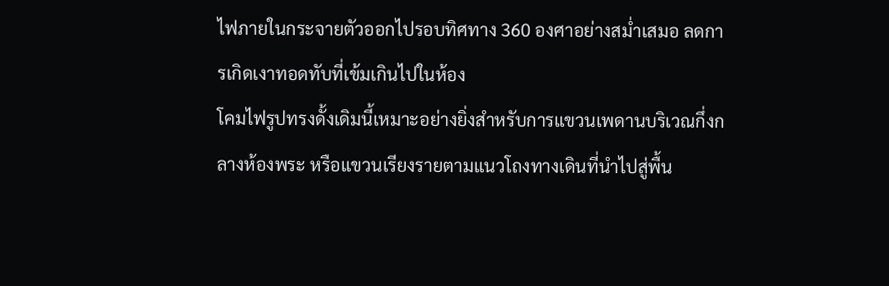ไฟภายในกระจายตัวออกไปรอบทิศทาง 360 องศาอย่างสม่ำเสมอ ลดการเกิดเงาทอดทับที่เข้มเกินไปในห้อง
โคมไฟรูปทรงดั้งเดิมนี้เหมาะอย่างยิ่งสำหรับการแขวนเพดานบริเวณกึ่งกลางห้องพระ หรือแขวนเรียงรายตามแนวโถงทางเดินที่นำไปสู่พื้น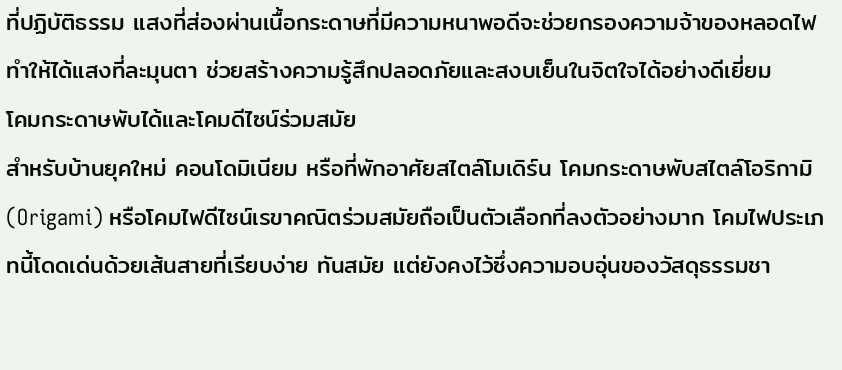ที่ปฏิบัติธรรม แสงที่ส่องผ่านเนื้อกระดาษที่มีความหนาพอดีจะช่วยกรองความจ้าของหลอดไฟ ทำให้ได้แสงที่ละมุนตา ช่วยสร้างความรู้สึกปลอดภัยและสงบเย็นในจิตใจได้อย่างดีเยี่ยม
โคมกระดาษพับได้และโคมดีไซน์ร่วมสมัย
สำหรับบ้านยุคใหม่ คอนโดมิเนียม หรือที่พักอาศัยสไตล์โมเดิร์น โคมกระดาษพับสไตล์โอริกามิ (Origami) หรือโคมไฟดีไซน์เรขาคณิตร่วมสมัยถือเป็นตัวเลือกที่ลงตัวอย่างมาก โคมไฟประเภทนี้โดดเด่นด้วยเส้นสายที่เรียบง่าย ทันสมัย แต่ยังคงไว้ซึ่งความอบอุ่นของวัสดุธรรมชา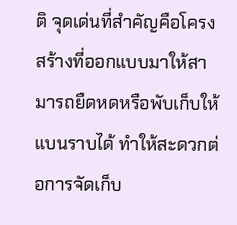ติ จุดเด่นที่สำคัญคือโครงสร้างที่ออกแบบมาให้สามารถยืดหดหรือพับเก็บให้แบนราบได้ ทำให้สะดวกต่อการจัดเก็บ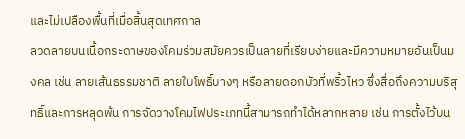และไม่เปลืองพื้นที่เมื่อสิ้นสุดเทศกาล
ลวดลายบนเนื้อกระดาษของโคมร่วมสมัยควรเป็นลายที่เรียบง่ายและมีความหมายอันเป็นมงคล เช่น ลายเส้นธรรมชาติ ลายใบโพธิ์บางๆ หรือลายดอกบัวที่พริ้วไหว ซึ่งสื่อถึงความบริสุทธิ์และการหลุดพ้น การจัดวางโคมไฟประเภทนี้สามารถทำได้หลากหลาย เช่น การตั้งไว้บน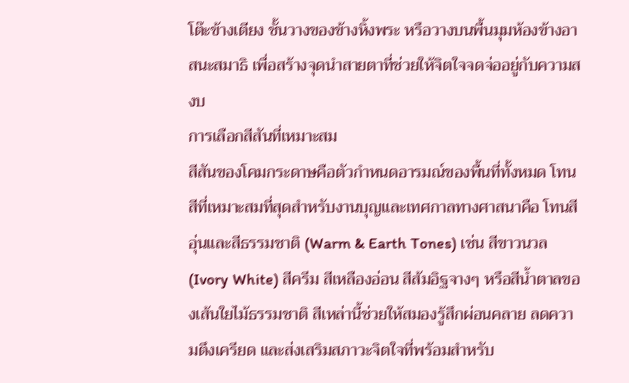โต๊ะข้างเตียง ชั้นวางของข้างหิ้งพระ หรือวางบนพื้นมุมห้องข้างอาสนะสมาธิ เพื่อสร้างจุดนำสายตาที่ช่วยให้จิตใจจดจ่ออยู่กับความสงบ
การเลือกสีสันที่เหมาะสม
สีสันของโคมกระดาษคือตัวกำหนดอารมณ์ของพื้นที่ทั้งหมด โทนสีที่เหมาะสมที่สุดสำหรับงานบุญและเทศกาลทางศาสนาคือ โทนสีอุ่นและสีธรรมชาติ (Warm & Earth Tones) เช่น สีขาวนวล (Ivory White) สีครีม สีเหลืองอ่อน สีส้มอิฐจางๆ หรือสีน้ำตาลของเส้นใยไม้ธรรมชาติ สีเหล่านี้ช่วยให้สมองรู้สึกผ่อนคลาย ลดความตึงเครียด และส่งเสริมสภาวะจิตใจที่พร้อมสำหรับ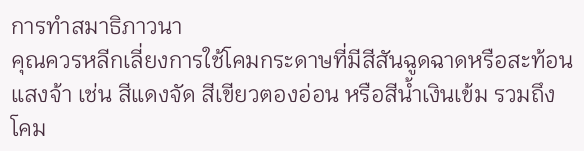การทำสมาธิภาวนา
คุณควรหลีกเลี่ยงการใช้โคมกระดาษที่มีสีสันฉูดฉาดหรือสะท้อนแสงจ้า เช่น สีแดงจัด สีเขียวตองอ่อน หรือสีน้ำเงินเข้ม รวมถึงโคม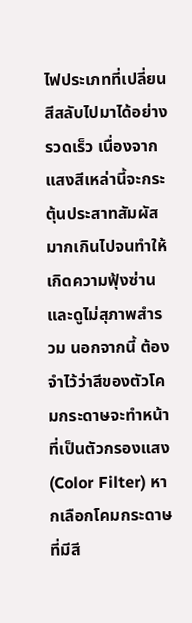ไฟประเภทที่เปลี่ยนสีสลับไปมาได้อย่างรวดเร็ว เนื่องจากแสงสีเหล่านี้จะกระตุ้นประสาทสัมผัสมากเกินไปจนทำให้เกิดความฟุ้งซ่านและดูไม่สุภาพสำรวม นอกจากนี้ ต้องจำไว้ว่าสีของตัวโคมกระดาษจะทำหน้าที่เป็นตัวกรองแสง (Color Filter) หากเลือกโคมกระดาษที่มีสี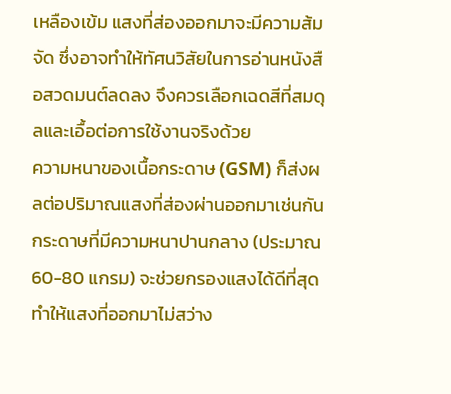เหลืองเข้ม แสงที่ส่องออกมาจะมีความส้มจัด ซึ่งอาจทำให้ทัศนวิสัยในการอ่านหนังสือสวดมนต์ลดลง จึงควรเลือกเฉดสีที่สมดุลและเอื้อต่อการใช้งานจริงด้วย
ความหนาของเนื้อกระดาษ (GSM) ก็ส่งผลต่อปริมาณแสงที่ส่องผ่านออกมาเช่นกัน กระดาษที่มีความหนาปานกลาง (ประมาณ 60-80 แกรม) จะช่วยกรองแสงได้ดีที่สุด ทำให้แสงที่ออกมาไม่สว่าง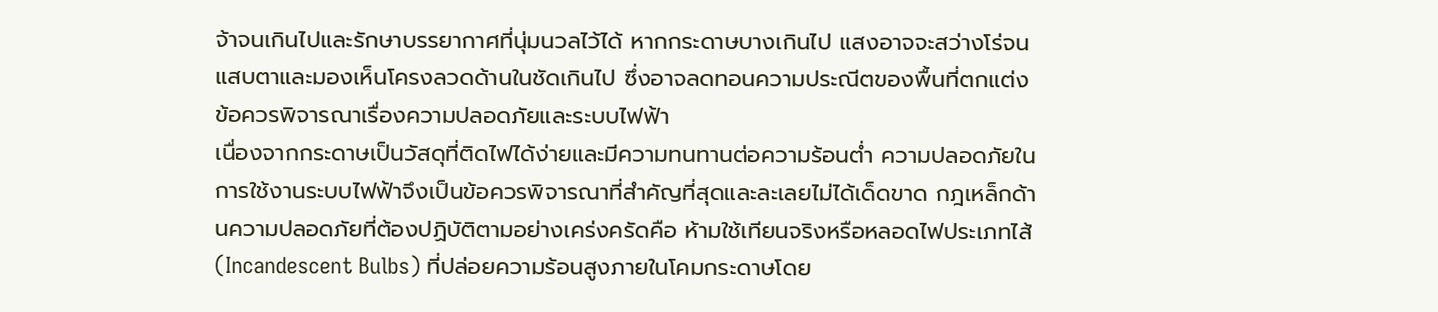จ้าจนเกินไปและรักษาบรรยากาศที่นุ่มนวลไว้ได้ หากกระดาษบางเกินไป แสงอาจจะสว่างโร่จนแสบตาและมองเห็นโครงลวดด้านในชัดเกินไป ซึ่งอาจลดทอนความประณีตของพื้นที่ตกแต่ง
ข้อควรพิจารณาเรื่องความปลอดภัยและระบบไฟฟ้า
เนื่องจากกระดาษเป็นวัสดุที่ติดไฟได้ง่ายและมีความทนทานต่อความร้อนต่ำ ความปลอดภัยในการใช้งานระบบไฟฟ้าจึงเป็นข้อควรพิจารณาที่สำคัญที่สุดและละเลยไม่ได้เด็ดขาด กฎเหล็กด้านความปลอดภัยที่ต้องปฏิบัติตามอย่างเคร่งครัดคือ ห้ามใช้เทียนจริงหรือหลอดไฟประเภทไส้ (Incandescent Bulbs) ที่ปล่อยความร้อนสูงภายในโคมกระดาษโดย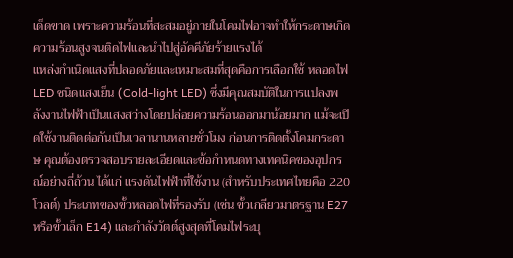เด็ดขาด เพราะความร้อนที่สะสมอยู่ภายในโคมไฟอาจทำให้กระดาษเกิดความร้อนสูงจนติดไฟและนำไปสู่อัคคีภัยร้ายแรงได้
แหล่งกำเนิดแสงที่ปลอดภัยและเหมาะสมที่สุดคือการเลือกใช้ หลอดไฟ LED ชนิดแสงเย็น (Cold-light LED) ซึ่งมีคุณสมบัติในการแปลงพลังงานไฟฟ้าเป็นแสงสว่างโดยปล่อยความร้อนออกมาน้อยมาก แม้จะเปิดใช้งานติดต่อกันเป็นเวลานานหลายชั่วโมง ก่อนการติดตั้งโคมกระดาษ คุณต้องตรวจสอบรายละเอียดและข้อกำหนดทางเทคนิคของอุปกรณ์อย่างถี่ถ้วน ได้แก่ แรงดันไฟฟ้าที่ใช้งาน (สำหรับประเทศไทยคือ 220 โวลต์) ประเภทของขั้วหลอดไฟที่รองรับ (เช่น ขั้วเกลียวมาตรฐาน E27 หรือขั้วเล็ก E14) และกำลังวัตต์สูงสุดที่โคมไฟระบุ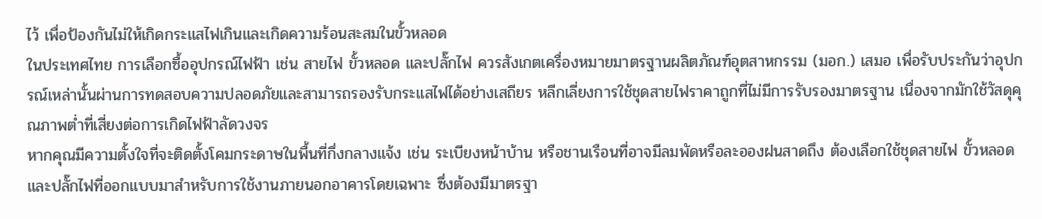ไว้ เพื่อป้องกันไม่ให้เกิดกระแสไฟเกินและเกิดความร้อนสะสมในขั้วหลอด
ในประเทศไทย การเลือกซื้ออุปกรณ์ไฟฟ้า เช่น สายไฟ ขั้วหลอด และปลั๊กไฟ ควรสังเกตเครื่องหมายมาตรฐานผลิตภัณฑ์อุตสาหกรรม (มอก.) เสมอ เพื่อรับประกันว่าอุปกรณ์เหล่านั้นผ่านการทดสอบความปลอดภัยและสามารถรองรับกระแสไฟได้อย่างเสถียร หลีกเลี่ยงการใช้ชุดสายไฟราคาถูกที่ไม่มีการรับรองมาตรฐาน เนื่องจากมักใช้วัสดุคุณภาพต่ำที่เสี่ยงต่อการเกิดไฟฟ้าลัดวงจร
หากคุณมีความตั้งใจที่จะติดตั้งโคมกระดาษในพื้นที่กึ่งกลางแจ้ง เช่น ระเบียงหน้าบ้าน หรือชานเรือนที่อาจมีลมพัดหรือละอองฝนสาดถึง ต้องเลือกใช้ชุดสายไฟ ขั้วหลอด และปลั๊กไฟที่ออกแบบมาสำหรับการใช้งานภายนอกอาคารโดยเฉพาะ ซึ่งต้องมีมาตรฐา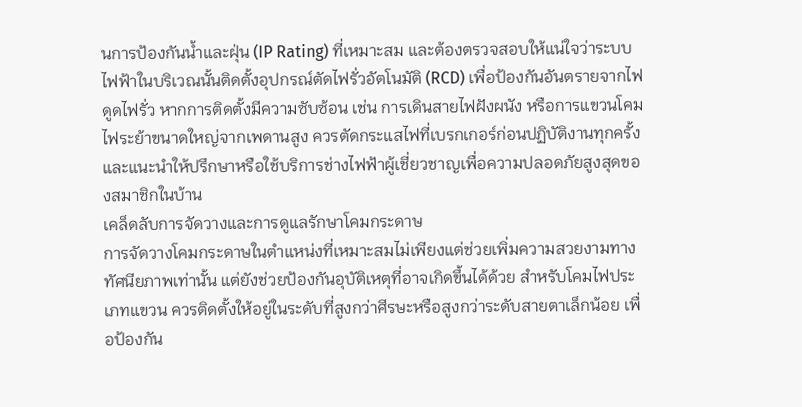นการป้องกันน้ำและฝุ่น (IP Rating) ที่เหมาะสม และต้องตรวจสอบให้แน่ใจว่าระบบไฟฟ้าในบริเวณนั้นติดตั้งอุปกรณ์ตัดไฟรั่วอัตโนมัติ (RCD) เพื่อป้องกันอันตรายจากไฟดูดไฟรั่ว หากการติดตั้งมีความซับซ้อน เช่น การเดินสายไฟฝังผนัง หรือการแขวนโคมไฟระย้าขนาดใหญ่จากเพดานสูง ควรตัดกระแสไฟที่เบรกเกอร์ก่อนปฏิบัติงานทุกครั้ง และแนะนำให้ปรึกษาหรือใช้บริการช่างไฟฟ้าผู้เชี่ยวชาญเพื่อความปลอดภัยสูงสุดของสมาชิกในบ้าน
เคล็ดลับการจัดวางและการดูแลรักษาโคมกระดาษ
การจัดวางโคมกระดาษในตำแหน่งที่เหมาะสมไม่เพียงแต่ช่วยเพิ่มความสวยงามทางทัศนียภาพเท่านั้น แต่ยังช่วยป้องกันอุบัติเหตุที่อาจเกิดขึ้นได้ด้วย สำหรับโคมไฟประเภทแขวน ควรติดตั้งให้อยู่ในระดับที่สูงกว่าศีรษะหรือสูงกว่าระดับสายตาเล็กน้อย เพื่อป้องกัน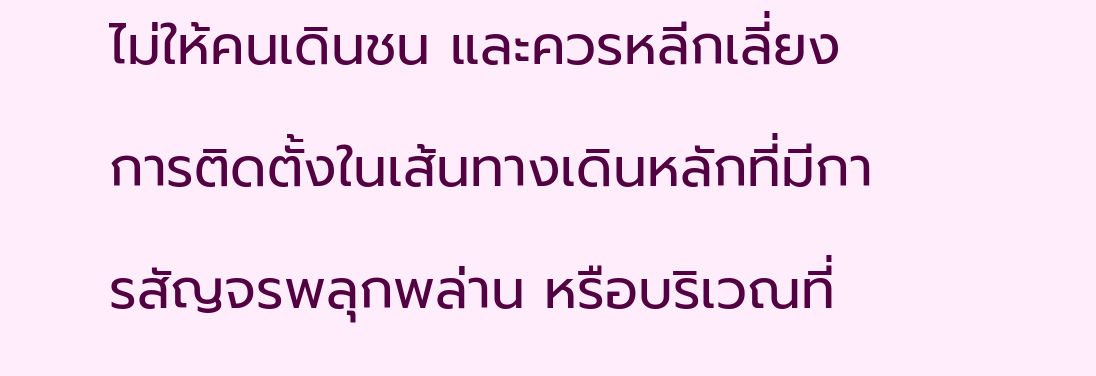ไม่ให้คนเดินชน และควรหลีกเลี่ยงการติดตั้งในเส้นทางเดินหลักที่มีการสัญจรพลุกพล่าน หรือบริเวณที่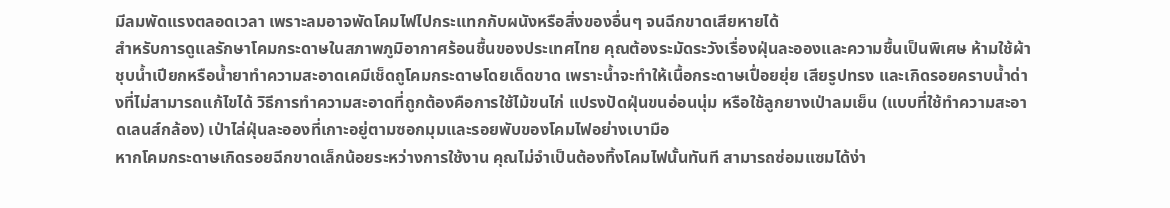มีลมพัดแรงตลอดเวลา เพราะลมอาจพัดโคมไฟไปกระแทกกับผนังหรือสิ่งของอื่นๆ จนฉีกขาดเสียหายได้
สำหรับการดูแลรักษาโคมกระดาษในสภาพภูมิอากาศร้อนชื้นของประเทศไทย คุณต้องระมัดระวังเรื่องฝุ่นละอองและความชื้นเป็นพิเศษ ห้ามใช้ผ้าชุบน้ำเปียกหรือน้ำยาทำความสะอาดเคมีเช็ดถูโคมกระดาษโดยเด็ดขาด เพราะน้ำจะทำให้เนื้อกระดาษเปื่อยยุ่ย เสียรูปทรง และเกิดรอยคราบน้ำด่างที่ไม่สามารถแก้ไขได้ วิธีการทำความสะอาดที่ถูกต้องคือการใช้ไม้ขนไก่ แปรงปัดฝุ่นขนอ่อนนุ่ม หรือใช้ลูกยางเป่าลมเย็น (แบบที่ใช้ทำความสะอาดเลนส์กล้อง) เป่าไล่ฝุ่นละอองที่เกาะอยู่ตามซอกมุมและรอยพับของโคมไฟอย่างเบามือ
หากโคมกระดาษเกิดรอยฉีกขาดเล็กน้อยระหว่างการใช้งาน คุณไม่จำเป็นต้องทิ้งโคมไฟนั้นทันที สามารถซ่อมแซมได้ง่า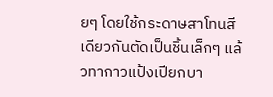ยๆ โดยใช้กระดาษสาโทนสีเดียวกันตัดเป็นชิ้นเล็กๆ แล้วทากาวแป้งเปียกบา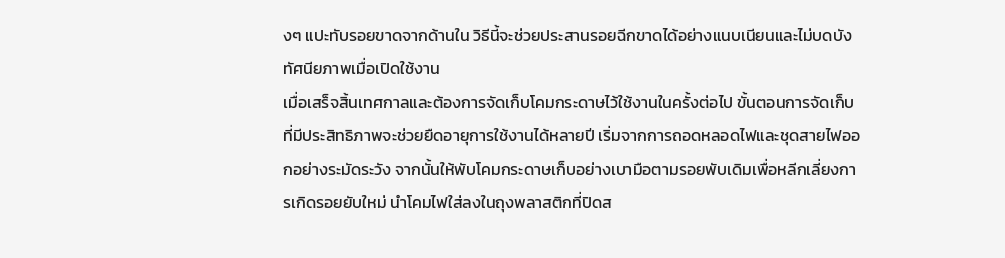งๆ แปะทับรอยขาดจากด้านใน วิธีนี้จะช่วยประสานรอยฉีกขาดได้อย่างแนบเนียนและไม่บดบังทัศนียภาพเมื่อเปิดใช้งาน
เมื่อเสร็จสิ้นเทศกาลและต้องการจัดเก็บโคมกระดาษไว้ใช้งานในครั้งต่อไป ขั้นตอนการจัดเก็บที่มีประสิทธิภาพจะช่วยยืดอายุการใช้งานได้หลายปี เริ่มจากการถอดหลอดไฟและชุดสายไฟออกอย่างระมัดระวัง จากนั้นให้พับโคมกระดาษเก็บอย่างเบามือตามรอยพับเดิมเพื่อหลีกเลี่ยงการเกิดรอยยับใหม่ นำโคมไฟใส่ลงในถุงพลาสติกที่ปิดส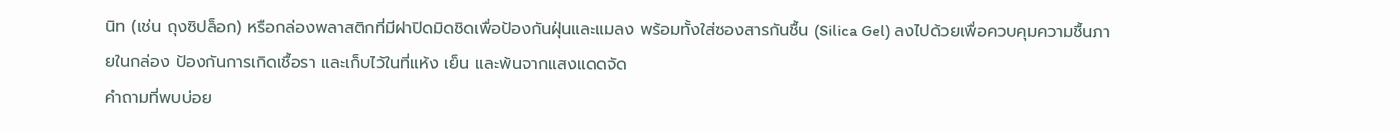นิท (เช่น ถุงซิปล็อก) หรือกล่องพลาสติกที่มีฝาปิดมิดชิดเพื่อป้องกันฝุ่นและแมลง พร้อมทั้งใส่ซองสารกันชื้น (Silica Gel) ลงไปด้วยเพื่อควบคุมความชื้นภายในกล่อง ป้องกันการเกิดเชื้อรา และเก็บไว้ในที่แห้ง เย็น และพ้นจากแสงแดดจัด
คำถามที่พบบ่อย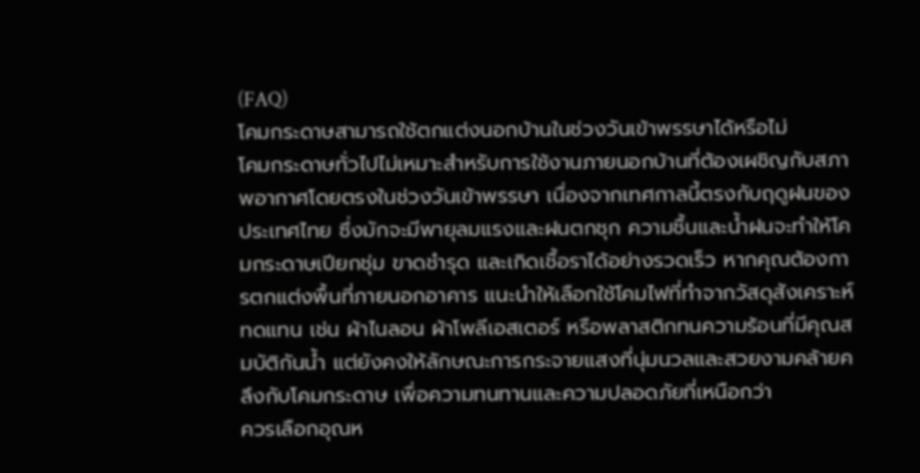(FAQ)
โคมกระดาษสามารถใช้ตกแต่งนอกบ้านในช่วงวันเข้าพรรษาได้หรือไม่
โคมกระดาษทั่วไปไม่เหมาะสำหรับการใช้งานภายนอกบ้านที่ต้องเผชิญกับสภาพอากาศโดยตรงในช่วงวันเข้าพรรษา เนื่องจากเทศกาลนี้ตรงกับฤดูฝนของประเทศไทย ซึ่งมักจะมีพายุลมแรงและฝนตกชุก ความชื้นและน้ำฝนจะทำให้โคมกระดาษเปียกชุ่ม ขาดชำรุด และเกิดเชื้อราได้อย่างรวดเร็ว หากคุณต้องการตกแต่งพื้นที่ภายนอกอาคาร แนะนำให้เลือกใช้โคมไฟที่ทำจากวัสดุสังเคราะห์ทดแทน เช่น ผ้าไนลอน ผ้าโพลีเอสเตอร์ หรือพลาสติกทนความร้อนที่มีคุณสมบัติกันน้ำ แต่ยังคงให้ลักษณะการกระจายแสงที่นุ่มนวลและสวยงามคล้ายคลึงกับโคมกระดาษ เพื่อความทนทานและความปลอดภัยที่เหนือกว่า
ควรเลือกอุณห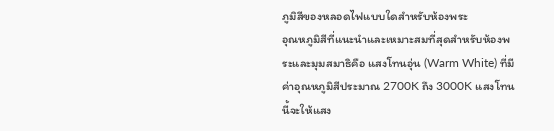ภูมิสีของหลอดไฟแบบใดสำหรับห้องพระ
อุณหภูมิสีที่แนะนำและเหมาะสมที่สุดสำหรับห้องพระและมุมสมาธิคือ แสงโทนอุ่น (Warm White) ที่มีค่าอุณหภูมิสีประมาณ 2700K ถึง 3000K แสงโทนนี้จะให้แสง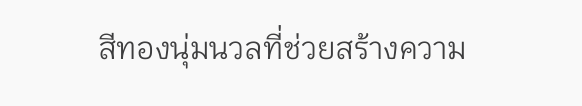สีทองนุ่มนวลที่ช่วยสร้างความ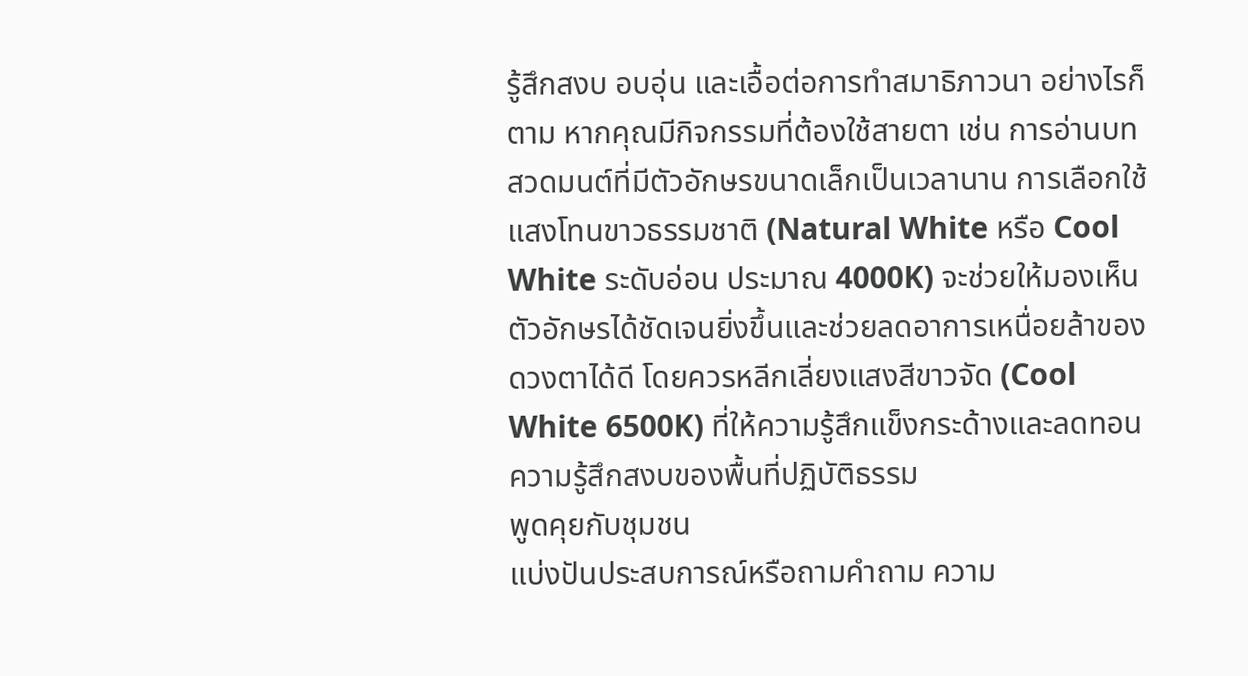รู้สึกสงบ อบอุ่น และเอื้อต่อการทำสมาธิภาวนา อย่างไรก็ตาม หากคุณมีกิจกรรมที่ต้องใช้สายตา เช่น การอ่านบทสวดมนต์ที่มีตัวอักษรขนาดเล็กเป็นเวลานาน การเลือกใช้แสงโทนขาวธรรมชาติ (Natural White หรือ Cool White ระดับอ่อน ประมาณ 4000K) จะช่วยให้มองเห็นตัวอักษรได้ชัดเจนยิ่งขึ้นและช่วยลดอาการเหนื่อยล้าของดวงตาได้ดี โดยควรหลีกเลี่ยงแสงสีขาวจัด (Cool White 6500K) ที่ให้ความรู้สึกแข็งกระด้างและลดทอนความรู้สึกสงบของพื้นที่ปฏิบัติธรรม
พูดคุยกับชุมชน
แบ่งปันประสบการณ์หรือถามคำถาม ความ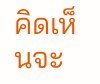คิดเห็นจะ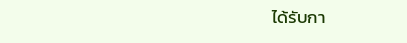ได้รับกา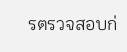รตรวจสอบก่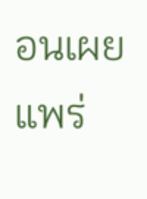อนเผยแพร่